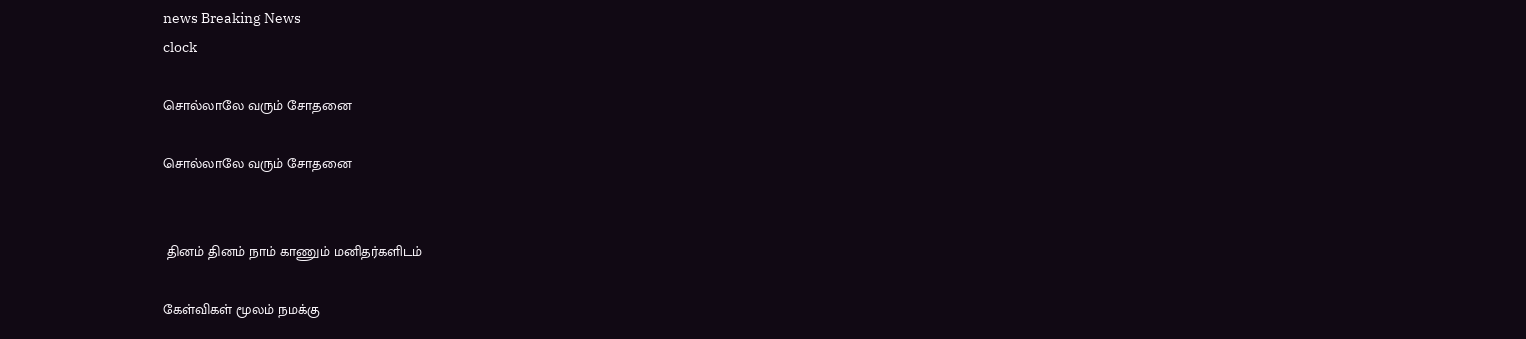news Breaking News
clock

சொல்லாலே வரும் சோதனை

சொல்லாலே வரும் சோதனை


 தினம் தினம் நாம் காணும் மனிதர்களிடம்

கேள்விகள் மூலம் நமக்கு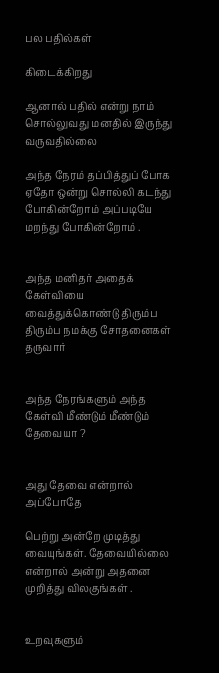பல பதில்கள்

கிடைக்கிறது

ஆனால் பதில் என்று நாம் சொல்லுவது மனதில் இருந்து வருவதில்லை

அந்த நேரம் தப்பித்துப் போக ஏதோ ஒன்று சொல்லி கடந்து போகின்றோம் அப்படியே மறந்து போகின்றோம் .


அந்த மனிதர் அதைக் கேள்வியை வைத்துக்கொண்டு திரும்ப திரும்ப நமக்கு சோதனைகள் தருவார்


அந்த நேரங்களும் அந்த கேள்வி மீண்டும் மீண்டும் தேவையா ?


அது தேவை என்றால் அப்போதே

பெற்று அன்றே முடித்து வையுங்கள். தேவையில்லை என்றால் அன்று அதனை முறித்து விலகுங்கள் .


உறவுகளும்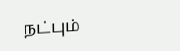நட்பும்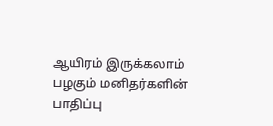ஆயிரம் இருக்கலாம் பழகும் மனிதர்களின் பாதிப்பு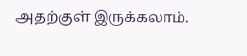அதற்குள் இருக்கலாம்.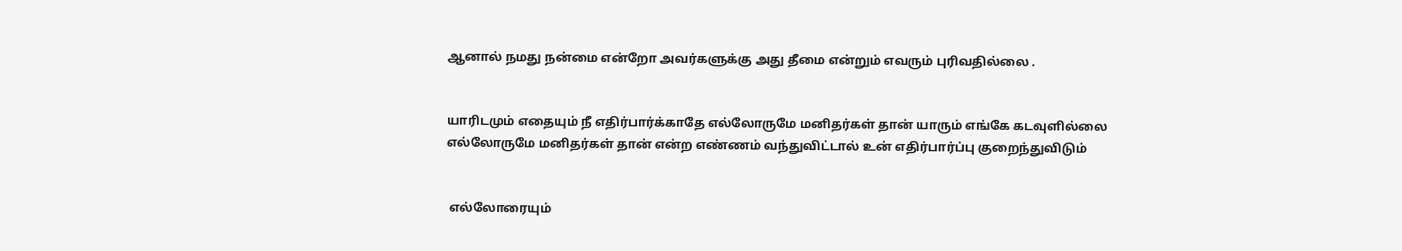ஆனால் நமது நன்மை என்றோ அவர்களுக்கு அது தீமை என்றும் எவரும் புரிவதில்லை .


யாரிடமும் எதையும் நீ எதிர்பார்க்காதே எல்லோருமே மனிதர்கள் தான் யாரும் எங்கே கடவுளில்லை எல்லோருமே மனிதர்கள் தான் என்ற எண்ணம் வந்துவிட்டால் உன் எதிர்பார்ப்பு குறைந்துவிடும்


 எல்லோரையும்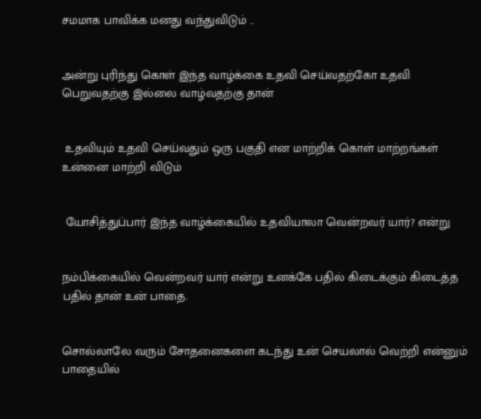சமமாக பாவிக்க மனது வந்துவிடும் ..


அன்று புரிந்து கொள் இந்த வாழ்க்கை உதவி செய்வதற்கோ உதவி பெறுவதற்கு இல்லை வாழ்வதற்கு தான்


 உதவியும் உதவி செய்வதும் ஒரு பகுதி என மாற்றிக் கொள் மாற்றங்கள் உன்னை மாற்றி விடும்


 யோசித்துப்பார் இந்த வாழ்க்கையில் உதவியாலா வென்றவர் யார்? என்று


நம்பிக்கையில் வென்றவர் யார் என்று உனக்கே பதில் கிடைக்கும் கிடைத்த பதில் தான் உன் பாதை.


சொல்லாலே வரும் சோதனைகளை கடந்து உன் செயலால் வெற்றி என்னும் பாதையில்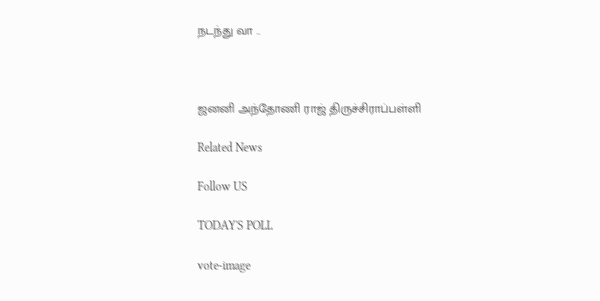நடந்து வா ..



ஜனனி அந்தோணி ராஜ் திருச்சிராப்பள்ளி

Related News

Follow US

TODAY'S POLL

vote-image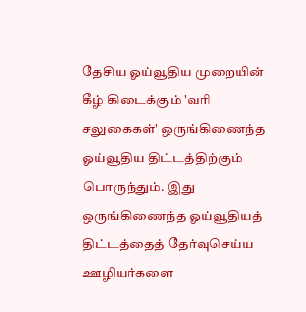தேசிய ஓய்வூதிய முறையின் கீழ் கிடைக்கும் 'வரி சலுகைகள்' ஒருங்கிணைந்த ஓய்வூதிய திட்டத்திற்கும் பொருந்தும். இது ஒருங்கிணைந்த ஓய்வூதியத் திட்டத்தைத் தேர்வுசெய்ய ஊழியர்களை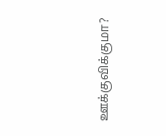ஊக்குவிக்குமா?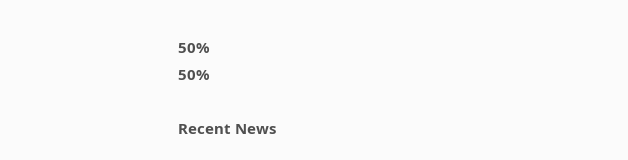50%
50%

Recent News